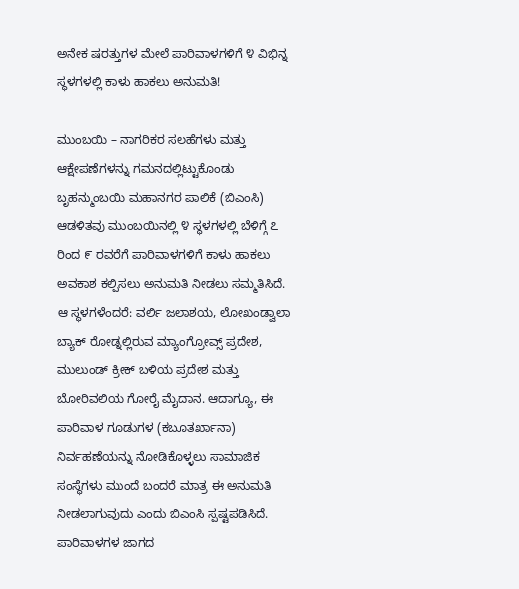ಅನೇಕ ಷರತ್ತುಗಳ ಮೇಲೆ ಪಾರಿವಾಳಗಳಿಗೆ ೪ ವಿಭಿನ್ನ ಸ್ಥಳಗಳಲ್ಲಿ ಕಾಳು ಹಾಕಲು ಅನುಮತಿ!

ಮುಂಬಯಿ – ನಾಗರಿಕರ ಸಲಹೆಗಳು ಮತ್ತು ಆಕ್ಷೇಪಣೆಗಳನ್ನು ಗಮನದಲ್ಲಿಟ್ಟುಕೊಂಡು ಬೃಹನ್ಮುಂಬಯಿ ಮಹಾನಗರ ಪಾಲಿಕೆ (ಬಿಎಂಸಿ) ಆಡಳಿತವು ಮುಂಬಯಿನಲ್ಲಿ ೪ ಸ್ಥಳಗಳಲ್ಲಿ ಬೆಳಿಗ್ಗೆ ೭ ರಿಂದ ೯ ರವರೆಗೆ ಪಾರಿವಾಳಗಳಿಗೆ ಕಾಳು ಹಾಕಲು ಅವಕಾಶ ಕಲ್ಪಿಸಲು ಅನುಮತಿ ನೀಡಲು ಸಮ್ಮತಿಸಿದೆ. ಆ ಸ್ಥಳಗಳೆಂದರೆ: ವರ್ಲಿ ಜಲಾಶಯ, ಲೋಖಂಡ್ವಾಲಾ ಬ್ಯಾಕ್ ರೋಡ್ನಲ್ಲಿರುವ ಮ್ಯಾಂಗ್ರೋವ್ಸ್ ಪ್ರದೇಶ, ಮುಲುಂಡ್ ಕ್ರೀಕ್ ಬಳಿಯ ಪ್ರದೇಶ ಮತ್ತು ಬೋರಿವಲಿಯ ಗೋರೈ ಮೈದಾನ. ಆದಾಗ್ಯೂ, ಈ ಪಾರಿವಾಳ ಗೂಡುಗಳ (ಕಬೂತರ್ಖಾನಾ) ನಿರ್ವಹಣೆಯನ್ನು ನೋಡಿಕೊಳ್ಳಲು ಸಾಮಾಜಿಕ ಸಂಸ್ಥೆಗಳು ಮುಂದೆ ಬಂದರೆ ಮಾತ್ರ ಈ ಅನುಮತಿ ನೀಡಲಾಗುವುದು ಎಂದು ಬಿಎಂಸಿ ಸ್ಪಷ್ಟಪಡಿಸಿದೆ. ಪಾರಿವಾಳಗಳ ಜಾಗದ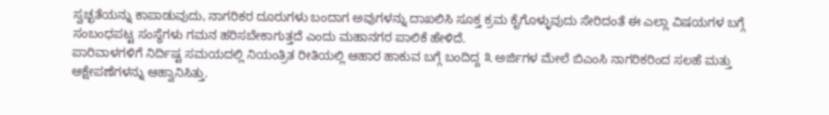ಸ್ವಚ್ಛತೆಯನ್ನು ಕಾಪಾಡುವುದು, ನಾಗರಿಕರ ದೂರುಗಳು ಬಂದಾಗ ಅವುಗಳನ್ನು ದಾಖಲಿಸಿ ಸೂಕ್ತ ಕ್ರಮ ಕೈಗೊಳ್ಳುವುದು ಸೇರಿದಂತೆ ಈ ಎಲ್ಲಾ ವಿಷಯಗಳ ಬಗ್ಗೆ ಸಂಬಂಧಪಟ್ಟ ಸಂಸ್ಥೆಗಳು ಗಮನ ಹರಿಸಬೇಕಾಗುತ್ತದೆ ಎಂದು ಮಹಾನಗರ ಪಾಲಿಕೆ ಹೇಳಿದೆ.
ಪಾರಿವಾಳಗಳಿಗೆ ನಿರ್ದಿಷ್ಟ ಸಮಯದಲ್ಲಿ ನಿಯಂತ್ರಿತ ರೀತಿಯಲ್ಲಿ ಆಹಾರ ಹಾಕುವ ಬಗ್ಗೆ ಬಂದಿದ್ದ ೩ ಅರ್ಜಿಗಳ ಮೇಲೆ ಬಿಎಂಸಿ ನಾಗರಿಕರಿಂದ ಸಲಹೆ ಮತ್ತು ಆಕ್ಷೇಪಣೆಗಳನ್ನು ಆಹ್ವಾನಿಸಿತ್ತು.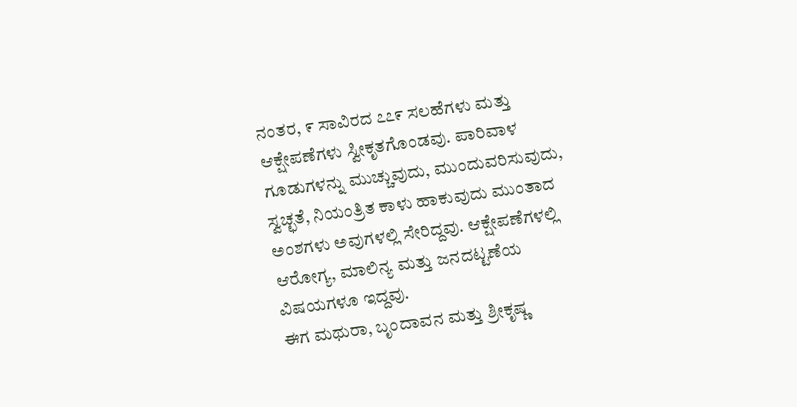ನಂತರ, ೯ ಸಾವಿರದ ೭೭೯ ಸಲಹೆಗಳು ಮತ್ತು ಆಕ್ಷೇಪಣೆಗಳು ಸ್ವೀಕೃತಗೊಂಡವು. ಪಾರಿವಾಳ ಗೂಡುಗಳನ್ನು ಮುಚ್ಚುವುದು, ಮುಂದುವರಿಸುವುದು, ಸ್ವಚ್ಛತೆ, ನಿಯಂತ್ರಿತ ಕಾಳು ಹಾಕುವುದು ಮುಂತಾದ ಅಂಶಗಳು ಅವುಗಳಲ್ಲಿ ಸೇರಿದ್ದವು. ಆಕ್ಷೇಪಣೆಗಳಲ್ಲಿ ಆರೋಗ್ಯ, ಮಾಲಿನ್ಯ ಮತ್ತು ಜನದಟ್ಟಣೆಯ ವಿಷಯಗಳೂ ಇದ್ದವು.
ಈಗ ಮಥುರಾ, ಬೃಂದಾವನ ಮತ್ತು ಶ್ರೀಕೃಷ್ಣ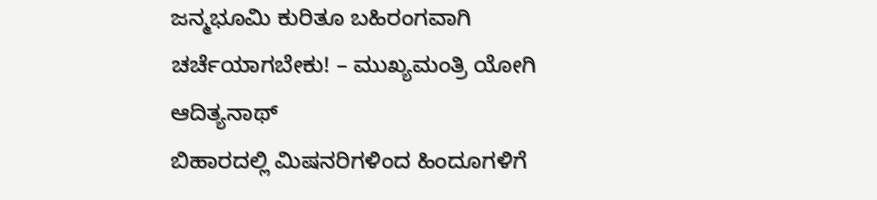ಜನ್ಮಭೂಮಿ ಕುರಿತೂ ಬಹಿರಂಗವಾಗಿ ಚರ್ಚೆಯಾಗಬೇಕು! – ಮುಖ್ಯಮಂತ್ರಿ ಯೋಗಿ ಆದಿತ್ಯನಾಥ್
ಬಿಹಾರದಲ್ಲಿ ಮಿಷನರಿಗಳಿಂದ ಹಿಂದೂಗಳಿಗೆ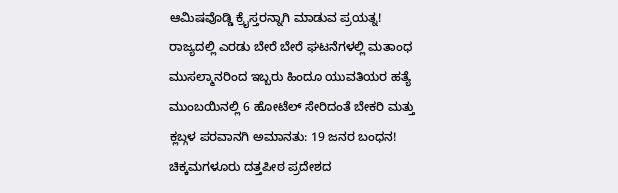ಆಮಿಷವೊಡ್ಡಿ ಕ್ರೈಸ್ತರನ್ನಾಗಿ ಮಾಡುವ ಪ್ರಯತ್ನ!
ರಾಜ್ಯದಲ್ಲಿ ಎರಡು ಬೇರೆ ಬೇರೆ ಘಟನೆಗಳಲ್ಲಿ ಮತಾಂಧ ಮುಸಲ್ಮಾನರಿಂದ ಇಬ್ಬರು ಹಿಂದೂ ಯುವತಿಯರ ಹತ್ಯೆ
ಮುಂಬಯಿನಲ್ಲಿ 6 ಹೋಟೆಲ್ ಸೇರಿದಂತೆ ಬೇಕರಿ ಮತ್ತು ಕ್ಲಬ್ಗಳ ಪರವಾನಗಿ ಅಮಾನತು: 19 ಜನರ ಬಂಧನ!
ಚಿಕ್ಕಮಗಳೂರು ದತ್ತಪೀಠ ಪ್ರದೇಶದ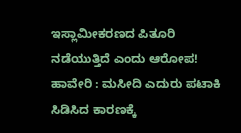ಇಸ್ಲಾಮೀಕರಣದ ಪಿತೂರಿ ನಡೆಯುತ್ತಿದೆ ಎಂದು ಆರೋಪ!
ಹಾವೇರಿ : ಮಸೀದಿ ಎದುರು ಪಟಾಕಿ ಸಿಡಿಸಿದ ಕಾರಣಕ್ಕೆ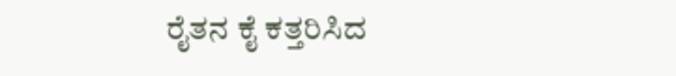ರೈತನ ಕೈ ಕತ್ತರಿಸಿದ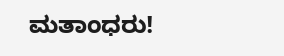ಮತಾಂಧರು!